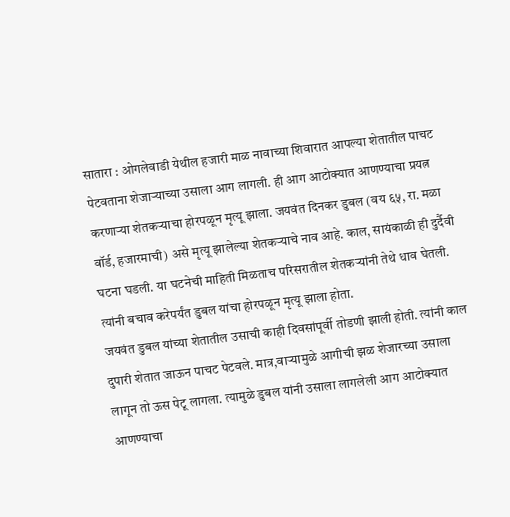सातारा : ओगलेवाडी येथील हजारी माळ नावाच्या शिवारात आपल्या शेतातील पाचट पेटवताना शेजाऱ्याच्या उसाला आग लागली. ही आग आटोक्यात आणण्याचा प्रयत्न करणाऱ्या शेतकऱ्याचा होरपळून मृत्यू झाला. जयवंत दिनकर डुबल (वय ६५, रा. मळा वॉर्ड, हजारमाची) असे मृत्यू झालेल्या शेतकऱ्याचे नाव आहे. काल, सायंकाळी ही दुर्दैवी घटना घडली. या घटनेची माहिती मिळताच परिसरातील शेतकऱ्यांनी तेथे धाव घेतली. त्यांनी बचाव करेपर्यंत डुबल यांचा होरपळून मृत्यू झाला होता.
जयवंत डुबल यांच्या शेतातील उसाची काही दिवसांपूर्वी तोडणी झाली होती. त्यांनी काल दुपारी शेतात जाऊन पाचट पेटवले. मात्र,वाऱ्यामुळे आगीची झळ शेजारच्या उसाला लागून तो ऊस पेटू लागला. त्यामुळे डुबल यांनी उसाला लागलेली आग आटोक्यात आणण्याचा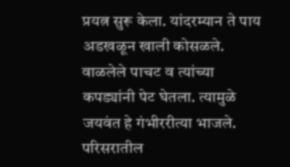प्रयत्न सुरू केला. यांदरम्यान ते पाय अडखळून खाली कोसळले. वाळलेले पाचट व त्यांच्या कपड्यांनी पेट घेतला. त्यामुळे जयवंत हे गंभीररीत्या भाजले. परिसरातील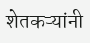शेतकऱ्यांनी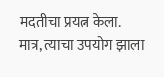मदतीचा प्रयत्न केला. मात्र, त्याचा उपयोग झाला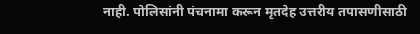नाही. पोलिसांनी पंचनामा करून मृतदेह उत्तरीय तपासणीसाठी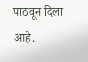पाठवून दिला आहे.